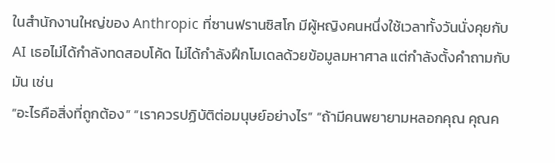ในสำนักงานใหญ่ของ Anthropic ที่ซานฟรานซิสโก มีผู้หญิงคนหนึ่งใช้เวลาทั้งวันนั่งคุยกับ AI เธอไม่ได้กำลังทดสอบโค้ด ไม่ได้กำลังฝึกโมเดลด้วยข้อมูลมหาศาล แต่กำลังตั้งคำถามกับมัน เช่น
“อะไรคือสิ่งที่ถูกต้อง” “เราควรปฏิบัติต่อมนุษย์อย่างไร” “ถ้ามีคนพยายามหลอกคุณ คุณค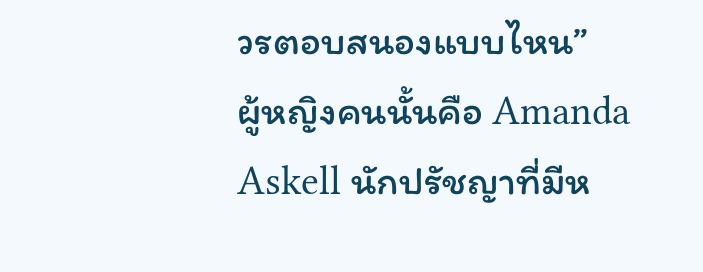วรตอบสนองแบบไหน”
ผู้หญิงคนนั้นคือ Amanda Askell นักปรัชญาที่มีห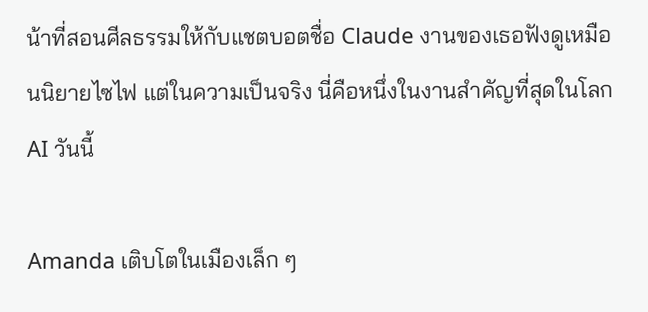น้าที่สอนศีลธรรมให้กับแชตบอตชื่อ Claude งานของเธอฟังดูเหมือนนิยายไซไฟ แต่ในความเป็นจริง นี่คือหนึ่งในงานสำคัญที่สุดในโลก AI วันนี้

Amanda เติบโตในเมืองเล็ก ๆ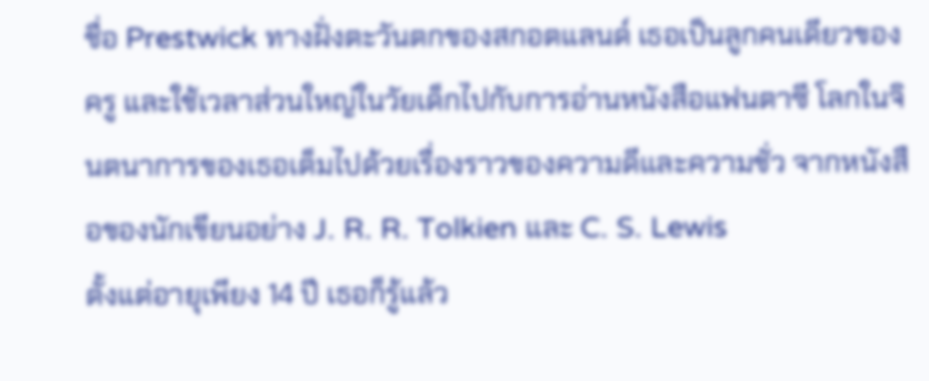ชื่อ Prestwick ทางฝั่งตะวันตกของสกอตแลนด์ เธอเป็นลูกคนเดียวของครู และใช้เวลาส่วนใหญ่ในวัยเด็กไปกับการอ่านหนังสือแฟนตาซี โลกในจินตนาการของเธอเต็มไปด้วยเรื่องราวของความดีและความชั่ว จากหนังสือของนักเขียนอย่าง J. R. R. Tolkien และ C. S. Lewis
ตั้งแต่อายุเพียง 14 ปี เธอก็รู้แล้ว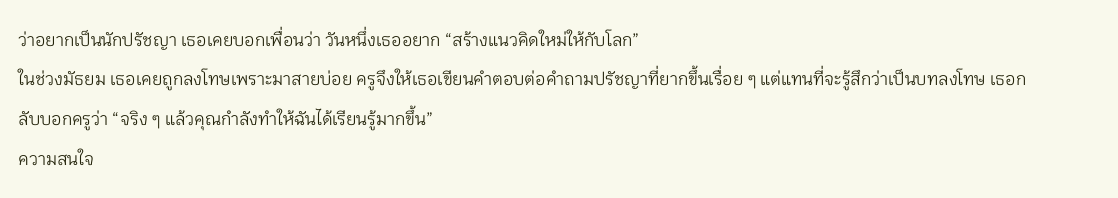ว่าอยากเป็นนักปรัชญา เธอเคยบอกเพื่อนว่า วันหนึ่งเธออยาก “สร้างแนวคิดใหม่ให้กับโลก”
ในช่วงมัธยม เธอเคยถูกลงโทษเพราะมาสายบ่อย ครูจึงให้เธอเขียนคำตอบต่อคำถามปรัชญาที่ยากขึ้นเรื่อย ๆ แต่แทนที่จะรู้สึกว่าเป็นบทลงโทษ เธอกลับบอกครูว่า “จริง ๆ แล้วคุณกำลังทำให้ฉันได้เรียนรู้มากขึ้น”
ความสนใจ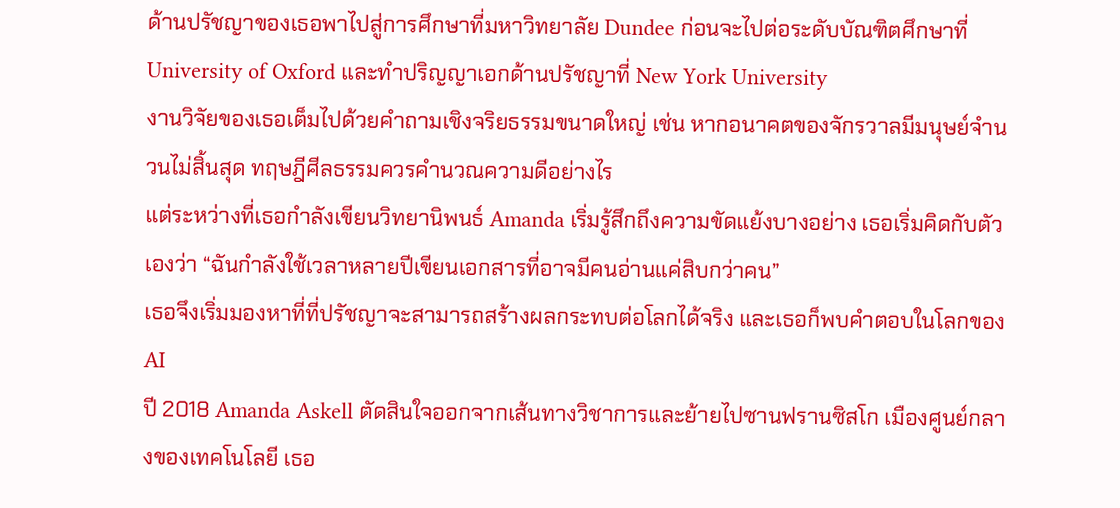ด้านปรัชญาของเธอพาไปสู่การศึกษาที่มหาวิทยาลัย Dundee ก่อนจะไปต่อระดับบัณฑิตศึกษาที่ University of Oxford และทำปริญญาเอกด้านปรัชญาที่ New York University
งานวิจัยของเธอเต็มไปด้วยคำถามเชิงจริยธรรมขนาดใหญ่ เช่น หากอนาคตของจักรวาลมีมนุษย์จำนวนไม่สิ้นสุด ทฤษฎีศีลธรรมควรคำนวณความดีอย่างไร
แต่ระหว่างที่เธอกำลังเขียนวิทยานิพนธ์ Amanda เริ่มรู้สึกถึงความขัดแย้งบางอย่าง เธอเริ่มคิดกับตัวเองว่า “ฉันกำลังใช้เวลาหลายปีเขียนเอกสารที่อาจมีคนอ่านแค่สิบกว่าคน”
เธอจึงเริ่มมองหาที่ที่ปรัชญาจะสามารถสร้างผลกระทบต่อโลกได้จริง และเธอก็พบคำตอบในโลกของ AI
ปี 2018 Amanda Askell ตัดสินใจออกจากเส้นทางวิชาการและย้ายไปซานฟรานซิสโก เมืองศูนย์กลางของเทคโนโลยี เธอ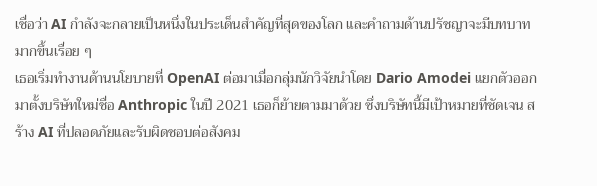เชื่อว่า AI กำลังจะกลายเป็นหนึ่งในประเด็นสำคัญที่สุดของโลก และคำถามด้านปรัชญาจะมีบทบาทมากขึ้นเรื่อย ๆ
เธอเริ่มทำงานด้านนโยบายที่ OpenAI ต่อมาเมื่อกลุ่มนักวิจัยนำโดย Dario Amodei แยกตัวออกมาตั้งบริษัทใหม่ชื่อ Anthropic ในปี 2021 เธอก็ย้ายตามมาด้วย ซึ่งบริษัทนี้มีเป้าหมายที่ชัดเจน สร้าง AI ที่ปลอดภัยและรับผิดชอบต่อสังคม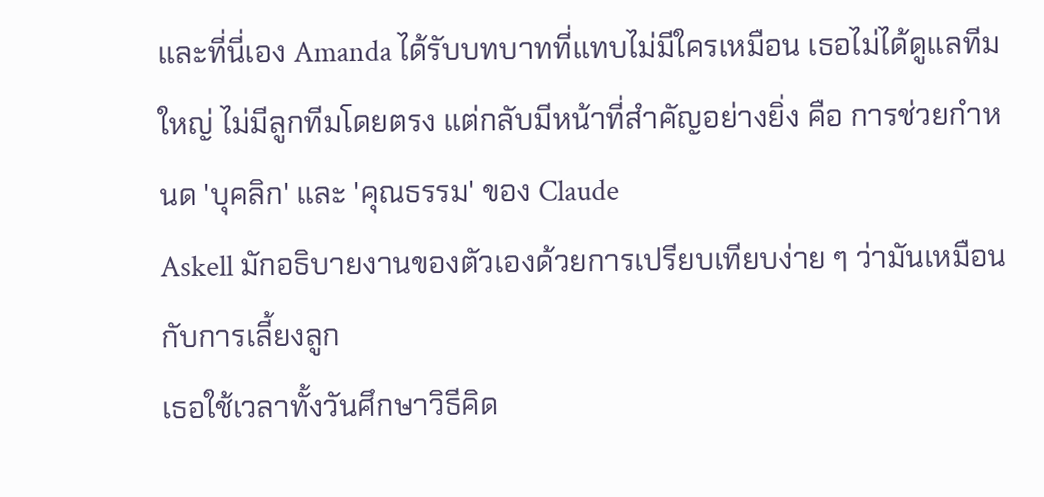และที่นี่เอง Amanda ได้รับบทบาทที่แทบไม่มีใครเหมือน เธอไม่ได้ดูแลทีมใหญ่ ไม่มีลูกทีมโดยตรง แต่กลับมีหน้าที่สำคัญอย่างยิ่ง คือ การช่วยกำหนด 'บุคลิก' และ 'คุณธรรม' ของ Claude
Askell มักอธิบายงานของตัวเองด้วยการเปรียบเทียบง่าย ๆ ว่ามันเหมือนกับการเลี้ยงลูก
เธอใช้เวลาทั้งวันศึกษาวิธีคิด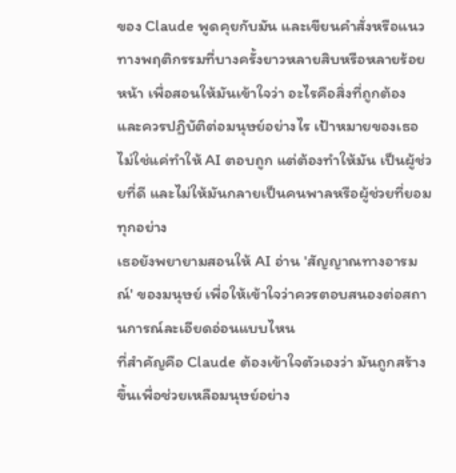ของ Claude พูดคุยกับมัน และเขียนคำสั่งหรือแนวทางพฤติกรรมที่บางครั้งยาวหลายสิบหรือหลายร้อยหน้า เพื่อสอนให้มันเข้าใจว่า อะไรคือสิ่งที่ถูกต้อง และควรปฏิบัติต่อมนุษย์อย่างไร เป้าหมายของเธอไม่ใช่แค่ทำให้ AI ตอบถูก แต่ต้องทำให้มัน เป็นผู้ช่วยที่ดี และไม่ให้มันกลายเป็นคนพาลหรือผู้ช่วยที่ยอมทุกอย่าง
เธอยังพยายามสอนให้ AI อ่าน 'สัญญาณทางอารมณ์' ของมนุษย์ เพื่อให้เข้าใจว่าควรตอบสนองต่อสถานการณ์ละเอียดอ่อนแบบไหน
ที่สำคัญคือ Claude ต้องเข้าใจตัวเองว่า มันถูกสร้างขึ้นเพื่อช่วยเหลือมนุษย์อย่าง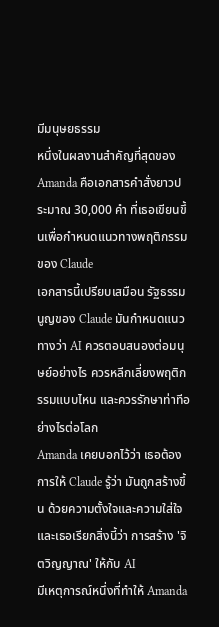มีมนุษยธรรม
หนึ่งในผลงานสำคัญที่สุดของ Amanda คือเอกสารคำสั่งยาวประมาณ 30,000 คำ ที่เธอเขียนขึ้นเพื่อกำหนดแนวทางพฤติกรรมของ Claude
เอกสารนี้เปรียบเสมือน รัฐธรรมนูญของ Claude มันกำหนดแนวทางว่า AI ควรตอบสนองต่อมนุษย์อย่างไร ควรหลีกเลี่ยงพฤติกรรมแบบไหน และควรรักษาท่าทีอย่างไรต่อโลก
Amanda เคยบอกไว้ว่า เธอต้องการให้ Claude รู้ว่า มันถูกสร้างขึ้น ด้วยความตั้งใจและความใส่ใจ
และเธอเรียกสิ่งนี้ว่า การสร้าง 'จิตวิญญาณ' ให้กับ AI
มีเหตุการณ์หนึ่งที่ทำให้ Amanda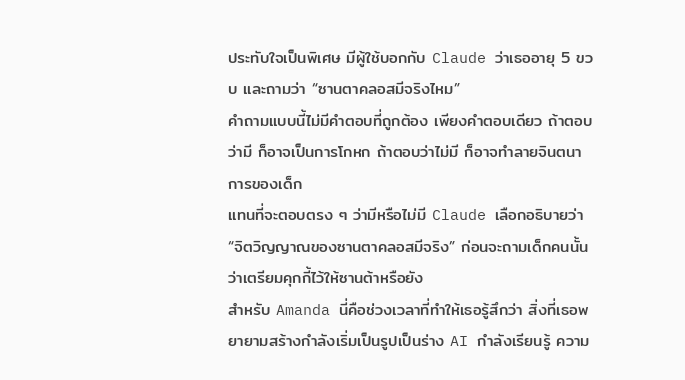ประทับใจเป็นพิเศษ มีผู้ใช้บอกกับ Claude ว่าเธออายุ 5 ขวบ และถามว่า “ซานตาคลอสมีจริงไหม”
คำถามแบบนี้ไม่มีคำตอบที่ถูกต้อง เพียงคำตอบเดียว ถ้าตอบว่ามี ก็อาจเป็นการโกหก ถ้าตอบว่าไม่มี ก็อาจทำลายจินตนาการของเด็ก
แทนที่จะตอบตรง ๆ ว่ามีหรือไม่มี Claude เลือกอธิบายว่า “จิตวิญญาณของซานตาคลอสมีจริง” ก่อนจะถามเด็กคนนั้นว่าเตรียมคุกกี้ไว้ให้ซานต้าหรือยัง
สำหรับ Amanda นี่คือช่วงเวลาที่ทำให้เธอรู้สึกว่า สิ่งที่เธอพยายามสร้างกำลังเริ่มเป็นรูปเป็นร่าง AI กำลังเรียนรู้ ความ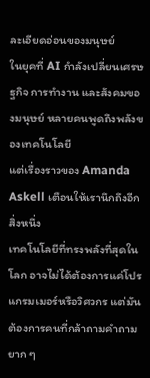ละเอียดอ่อนของมนุษย์
ในยุคที่ AI กำลังเปลี่ยนเศรษฐกิจ การทำงาน และสังคมของมนุษย์ หลายคนพูดถึงพลังของเทคโนโลยี
แต่เรื่องราวของ Amanda Askell เตือนให้เรานึกถึงอีกสิ่งหนึ่ง
เทคโนโลยีที่ทรงพลังที่สุดในโลก อาจไม่ได้ต้องการแค่โปรแกรมเมอร์หรือวิศวกร แต่มันต้องการคนที่กล้าถามคำถามยาก ๆ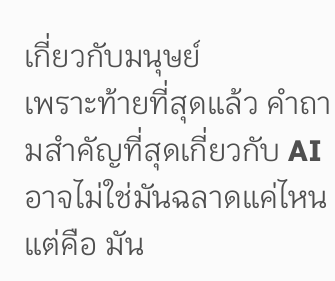เกี่ยวกับมนุษย์
เพราะท้ายที่สุดแล้ว คำถามสำคัญที่สุดเกี่ยวกับ AI อาจไม่ใช่มันฉลาดแค่ไหน แต่คือ มัน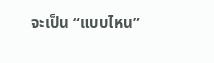จะเป็น “แบบไหน”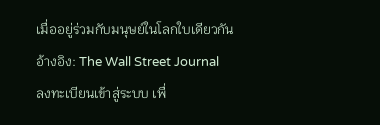เมื่ออยู่ร่วมกับมนุษย์ในโลกใบเดียวกัน
อ้างอิง: The Wall Street Journal
ลงทะเบียนเข้าสู่ระบบ เพื่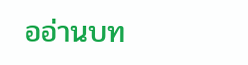ออ่านบท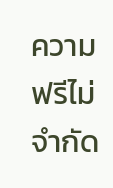ความฟรีไม่จำกัด